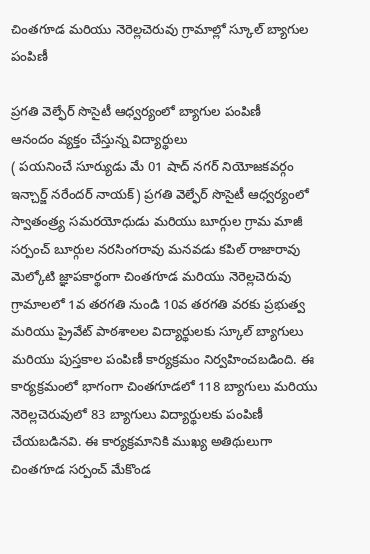చింతగూడ మరియు నెరెల్లచెరువు గ్రామాల్లో స్కూల్ బ్యాగుల పంపిణీ

ప్రగతి వెల్ఫేర్ సొసైటీ ఆధ్వర్యంలో బ్యాగుల పంపిణీ
ఆనందం వ్యక్తం చేస్తున్న విద్యార్థులు
( పయనించే సూర్యుడు మే 01 షాద్ నగర్ నియోజకవర్గం ఇన్చార్జ్ నరేందర్ నాయక్) ప్రగతి వెల్ఫేర్ సొసైటీ ఆధ్వర్యంలో స్వాతంత్ర్య సమరయోధుడు మరియు బూర్గుల గ్రామ మాజీ సర్పంచ్ బూర్గుల నరసింగరావు మనవడు కపిల్ రాజారావు మెల్కోటి జ్ఞాపకార్థంగా చింతగూడ మరియు నెరెల్లచెరువు గ్రామాలలో 1వ తరగతి నుండి 10వ తరగతి వరకు ప్రభుత్వ మరియు ప్రైవేట్ పాఠశాలల విద్యార్థులకు స్కూల్ బ్యాగులు మరియు పుస్తకాల పంపిణీ కార్యక్రమం నిర్వహించబడింది. ఈ కార్యక్రమంలో భాగంగా చింతగూడలో 118 బ్యాగులు మరియు నెరెల్లచెరువులో 83 బ్యాగులు విద్యార్థులకు పంపిణీ చేయబడినవి. ఈ కార్యక్రమానికి ముఖ్య అతిథులుగా చింతగూడ సర్పంచ్ మేకొండ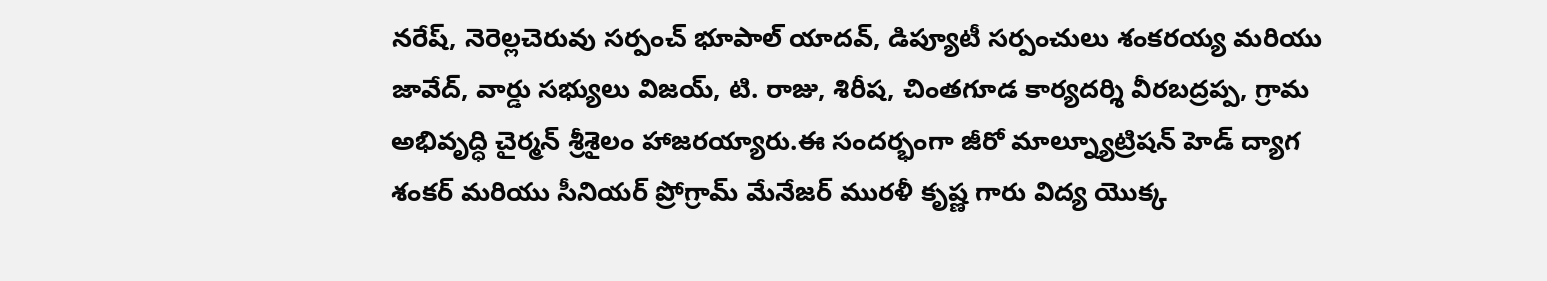నరేష్, నెరెల్లచెరువు సర్పంచ్ భూపాల్ యాదవ్, డిప్యూటీ సర్పంచులు శంకరయ్య మరియు జావేద్, వార్డు సభ్యులు విజయ్, టి. రాజు, శిరీష, చింతగూడ కార్యదర్శి వీరబద్రప్ప, గ్రామ అభివృద్ధి చైర్మన్ శ్రీశైలం హాజరయ్యారు.ఈ సందర్భంగా జీరో మాల్న్యూట్రిషన్ హెడ్ ద్యాగ శంకర్ మరియు సీనియర్ ప్రోగ్రామ్ మేనేజర్ మురళీ కృష్ణ గారు విద్య యొక్క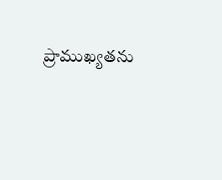ప్రాముఖ్యతను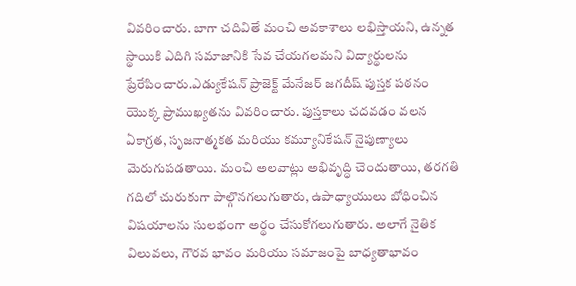వివరించారు. బాగా చదివితే మంచి అవకాశాలు లభిస్తాయని, ఉన్నత స్థాయికి ఎదిగి సమాజానికి సేవ చేయగలమని విద్యార్థులను ప్రేరేపించారు.ఎడ్యుకేషన్ ప్రాజెక్ట్ మేనేజర్ జగదీష్ పుస్తక పఠనం యొక్క ప్రాముఖ్యతను వివరించారు. పుస్తకాలు చదవడం వలన ఏకాగ్రత, సృజనాత్మకత మరియు కమ్యూనికేషన్ నైపుణ్యాలు మెరుగుపడతాయి. మంచి అలవాట్లు అభివృద్ధి చెందుతాయి, తరగతి గదిలో చురుకుగా పాల్గొనగలుగుతారు, ఉపాధ్యాయులు బోధించిన విషయాలను సులభంగా అర్థం చేసుకోగలుగుతారు. అలాగే నైతిక విలువలు, గౌరవ భావం మరియు సమాజంపై బాధ్యతాభావం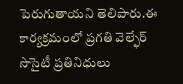పెరుగుతాయని తెలిపారు.ఈ కార్యక్రమంలో ప్రగతి వెల్ఫేర్ సొసైటీ ప్రతినిధులు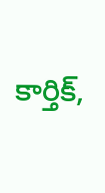కార్తిక్,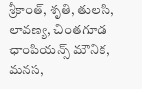శ్రీకాంత్, శృతి, తులసి, లావణ్య, చింతగూడ ఛాంపియన్స్ మౌనిక, మనస,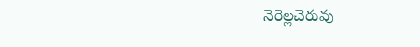నెరెల్లచెరువు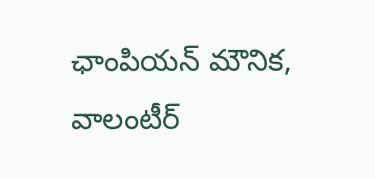ఛాంపియన్ మౌనిక, వాలంటీర్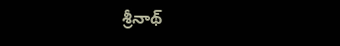శ్రీనాథ్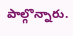పాల్గొన్నారు.